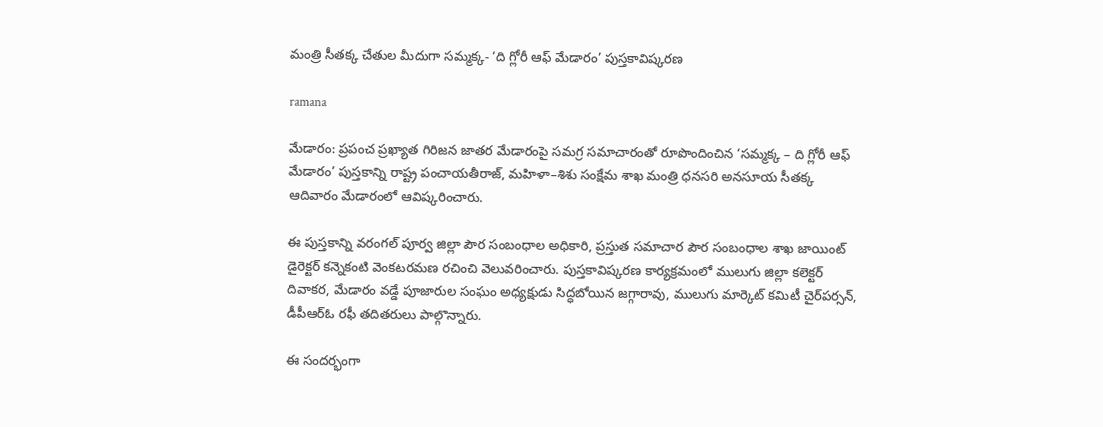మంత్రి సీతక్క చేతుల మీదుగా సమ్మక్క- ‘ది గ్లోరీ ఆఫ్ మేడారం’ పుస్తకావిష్కరణ

ramana

మేడారం: ప్రపంచ ప్రఖ్యాత గిరిజన జాతర మేడారంపై సమగ్ర సమాచారంతో రూపొందించిన ‘సమ్మక్క – ది గ్లోరీ ఆఫ్ మేడారం’ పుస్తకాన్ని రాష్ట్ర పంచాయతీరాజ్, మహిళా–శిశు సంక్షేమ శాఖ మంత్రి ధనసరి అనసూయ సీతక్క ఆదివారం మేడారంలో ఆవిష్కరించారు.

ఈ పుస్తకాన్ని వరంగల్ పూర్వ జిల్లా పౌర సంబంధాల అధికారి, ప్రస్తుత సమాచార పౌర సంబంధాల శాఖ జాయింట్ డైరెక్టర్ కన్నెకంటి వెంకటరమణ రచించి వెలువరించారు. పుస్తకావిష్కరణ కార్యక్రమంలో ములుగు జిల్లా కలెక్టర్ దివాకర, మేడారం వడ్డే పూజారుల సంఘం అధ్యక్షుడు సిద్ధబోయిన జగ్గారావు, ములుగు మార్కెట్ కమిటీ చైర్‌పర్సన్, డీపీఆర్ఓ రఫీ తదితరులు పాల్గొన్నారు.

ఈ సందర్భంగా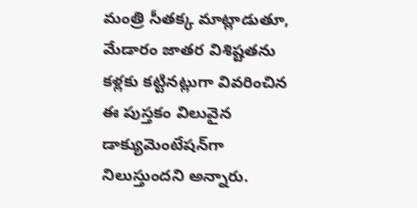మంత్రి సీతక్క మాట్లాడుతూ, మేడారం జాతర విశిష్టతను కళ్లకు కట్టినట్లుగా వివరించిన ఈ పుస్తకం విలువైన డాక్యుమెంటేషన్‌గా నిలుస్తుందని అన్నారు.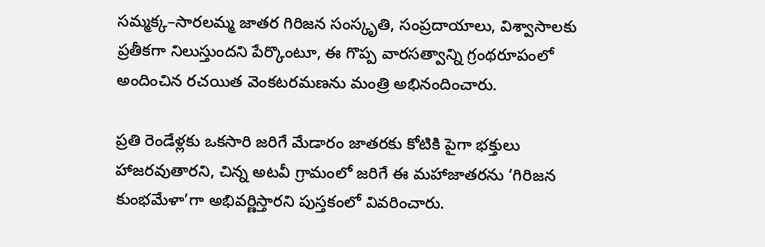సమ్మక్క–సారలమ్మ జాతర గిరిజన సంస్కృతి, సంప్రదాయాలు, విశ్వాసాలకు ప్రతీకగా నిలుస్తుందని పేర్కొంటూ, ఈ గొప్ప వారసత్వాన్ని గ్రంథరూపంలో అందించిన రచయిత వెంకటరమణను మంత్రి అభినందించారు.

ప్రతి రెండేళ్లకు ఒకసారి జరిగే మేడారం జాతరకు కోటికి పైగా భక్తులు హాజరవుతారని, చిన్న అటవీ గ్రామంలో జరిగే ఈ మహాజాతరను ‘గిరిజన కుంభమేళా’గా అభివర్ణిస్తారని పుస్తకంలో వివరించారు.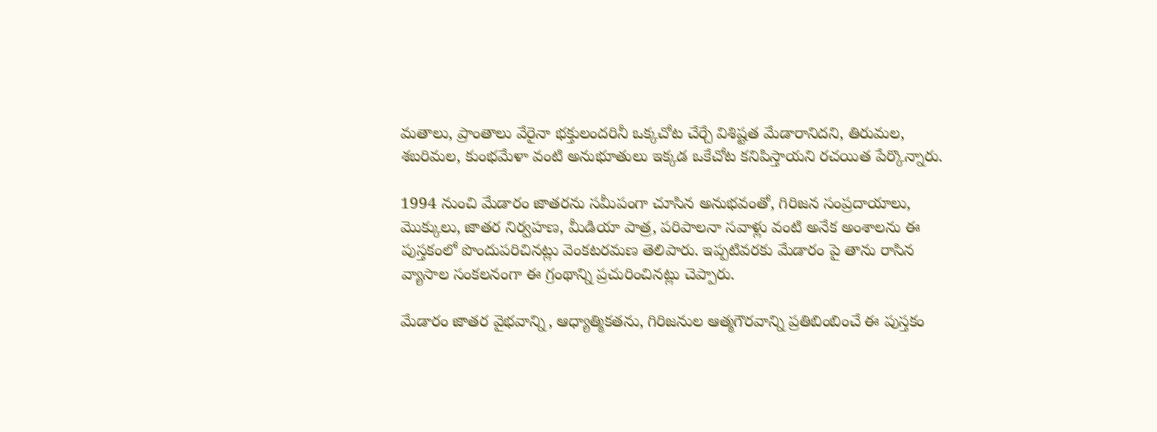మతాలు, ప్రాంతాలు వేరైనా భక్తులందరినీ ఒక్కచోట చేర్చే విశిష్టత మేడారానిదని, తిరుమల, శబరిమల, కుంభమేళా వంటి అనుభూతులు ఇక్కడ ఒకేచోట కనిపిస్తాయని రచయిత పేర్కొన్నారు.

1994 నుంచి మేడారం జాతరను సమీపంగా చూసిన అనుభవంతో, గిరిజన సంప్రదాయాలు, మొక్కులు, జాతర నిర్వహణ, మీడియా పాత్ర, పరిపాలనా సవాళ్లు వంటి అనేక అంశాలను ఈ పుస్తకంలో పొందుపరిచినట్లు వెంకటరమణ తెలిపారు. ఇప్పటివరకు మేడారం పై తాను రాసిన వ్యాసాల సంకలనంగా ఈ గ్రంథాన్ని ప్రచురించినట్లు చెప్పారు.

మేడారం జాతర వైభవాన్ని, ఆధ్యాత్మికతను, గిరిజనుల ఆత్మగౌరవాన్ని ప్రతిబింబించే ఈ పుస్తకం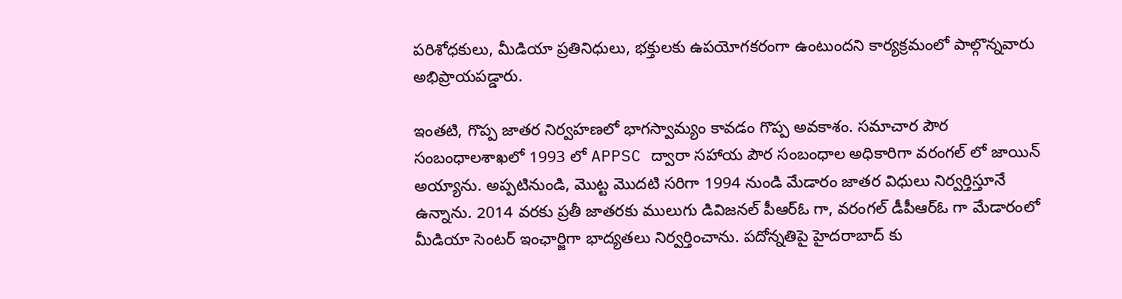పరిశోధకులు, మీడియా ప్రతినిధులు, భక్తులకు ఉపయోగకరంగా ఉంటుందని కార్యక్రమంలో పాల్గొన్నవారు అభిప్రాయపడ్డారు.

ఇంతటి, గొప్ప జాతర నిర్వహణలో భాగస్వామ్యం కావడం గొప్ప అవకాశం. సమాచార పౌర సంబంధాలశాఖలో 1993 లో APPSC ద్వారా సహాయ పౌర సంబంధాల అధికారిగా వరంగల్ లో జాయిన్ అయ్యాను. అప్పటినుండి, మొట్ట మొదటి సరిగా 1994 నుండి మేడారం జాతర విధులు నిర్వర్తిస్తూనే ఉన్నాను. 2014 వరకు ప్రతీ జాతరకు ములుగు డివిజనల్ పీఆర్ఓ గా, వరంగల్ డీపీఆర్ఓ గా మేడారంలో మీడియా సెంటర్ ఇంఛార్జిగా భాద్యతలు నిర్వర్తించాను. పదోన్నతిపై హైదరాబాద్ కు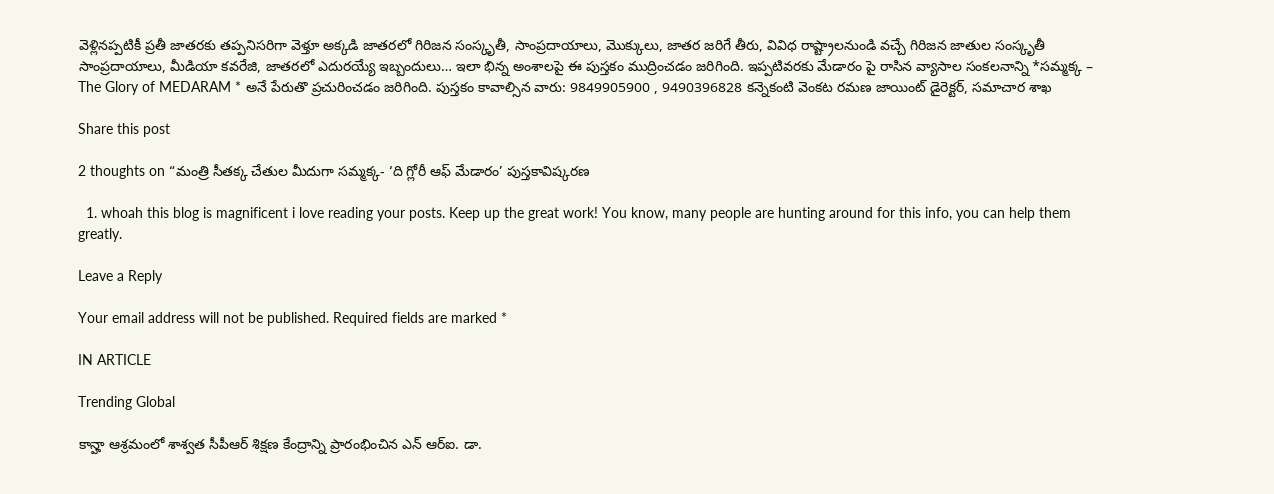వెళ్లినప్పటికీ ప్రతీ జాతరకు తప్పనిసరిగా వెళ్తూ అక్కడి జాతరలో గిరిజన సంస్కృతీ, సాంప్రదాయాలు, మొక్కులు, జాతర జరిగే తీరు, వివిధ రాష్ట్రాలనుండి వచ్చే గిరిజన జాతుల సంస్కృతీ సాంప్రదాయాలు, మీడియా కవరేజి, జాతరలో ఎదురయ్యే ఇబ్బందులు… ఇలా భిన్న అంశాలపై ఈ పుస్తకం ముద్రించడం జరిగింది. ఇప్పటివరకు మేడారం పై రాసిన వ్యాసాల సంకలనాన్ని *సమ్మక్క – The Glory of MEDARAM * అనే పేరుతొ ప్రచురించడం జరిగింది. పుస్తకం కావాల్సిన వారు: 9849905900 , 9490396828 కన్నెకంటి వెంకట రమణ జాయింట్ డైరెక్టర్, సమాచార శాఖ

Share this post

2 thoughts on “మంత్రి సీతక్క చేతుల మీదుగా సమ్మక్క- ‘ది గ్లోరీ ఆఫ్ మేడారం’ పుస్తకావిష్కరణ

  1. whoah this blog is magnificent i love reading your posts. Keep up the great work! You know, many people are hunting around for this info, you can help them greatly.

Leave a Reply

Your email address will not be published. Required fields are marked *

IN ARTICLE

Trending Global

కాన్హా ఆశ్రమంలో శాశ్వత సీపీఆర్ శిక్షణ కేంద్రాన్ని ప్రారంభించిన ఎన్ ఆర్ఐ. డా.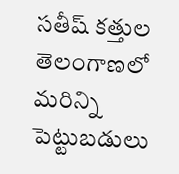సతీష్ కత్తుల
తెలంగాణలో మరిన్ని పెట్టుబడులు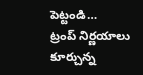పెట్టండి…
ట్రంప్ నిర్ణయాలు కూర్చున్న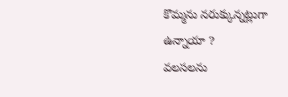కొమ్మను నరుక్కున్నట్లుగా ఉన్నాయా ?
వలసలను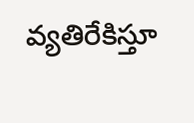వ్యతిరేకిస్తూ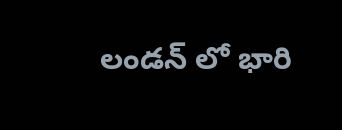లండన్ లో భారి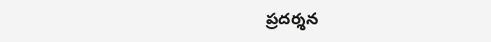ప్రదర్శన